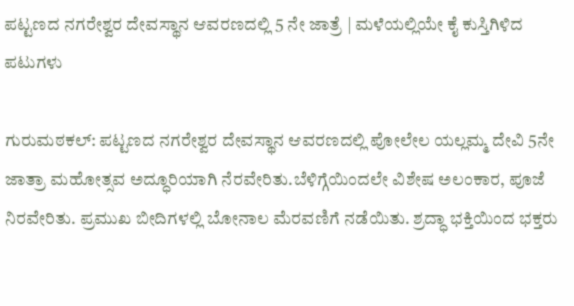ಪಟ್ಟಣದ ನಗರೇಶ್ವರ ದೇವಸ್ಥಾನ ಆವರಣದಲ್ಲಿ 5 ನೇ ಜಾತ್ರೆ | ಮಳೆಯಲ್ಲಿಯೇ ಕೈ ಕುಸ್ತಿಗಿಳಿದ ಪಟುಗಳು

ಗುರುಮಠಕಲ್: ಪಟ್ಟಣದ ನಗರೇಶ್ವರ ದೇವಸ್ಥಾನ ಆವರಣದಲ್ಲಿ ಪೋಲೇಲ ಯಲ್ಲಮ್ಮ ದೇವಿ 5ನೇ ಜಾತ್ರಾ ಮಹೋತ್ಸವ ಅದ್ಧೂರಿಯಾಗಿ ನೆರವೇರಿತು.ಬೆಳಿಗ್ಗೆಯಿಂದಲೇ ವಿಶೇಷ ಅಲಂಕಾರ, ಪೂಜೆ ನಿರವೇರಿತು. ಪ್ರಮುಖ ಬೀದಿಗಳಲ್ಲಿ ಬೋನಾಲ ಮೆರವಣಿಗೆ ನಡೆಯಿತು. ಶ್ರದ್ಧಾ ಭಕ್ತಿಯಿಂದ ಭಕ್ತರು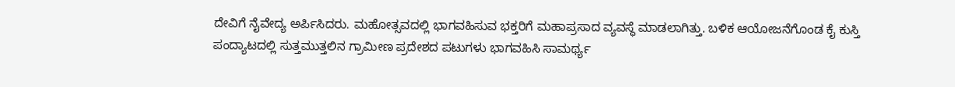ದೇವಿಗೆ ನೈವೇದ್ಯ ಅರ್ಪಿಸಿದರು. ಮಹೋತ್ಸವದಲ್ಲಿ ಭಾಗವಹಿಸುವ ಭಕ್ತರಿಗೆ ಮಹಾಪ್ರಸಾದ ವ್ಯವಸ್ಥೆ ಮಾಡಲಾಗಿತ್ತು. ಬಳಿಕ ಆಯೋಜನೆಗೊಂಡ ಕೈ ಕುಸ್ತಿ ಪಂದ್ಯಾಟದಲ್ಲಿ ಸುತ್ತಮುತ್ತಲಿನ ಗ್ರಾಮೀಣ ಪ್ರದೇಶದ ಪಟುಗಳು ಭಾಗವಹಿಸಿ ಸಾಮರ್ಥ್ಯ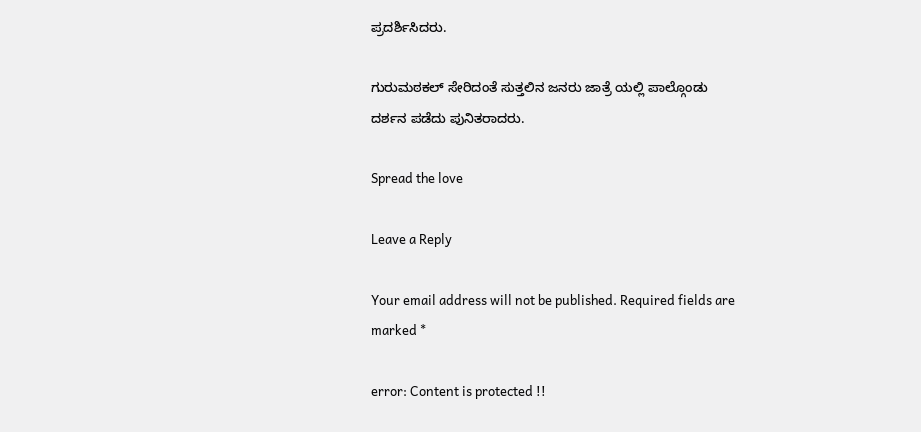ಪ್ರದರ್ಶಿಸಿದರು.

ಗುರುಮಠಕಲ್ ಸೇರಿದಂತೆ ಸುತ್ತಲಿನ ಜನರು ಜಾತ್ರೆ ಯಲ್ಲಿ ಪಾಲ್ಗೊಂಡು ದರ್ಶನ ಪಡೆದು ಪುನಿತರಾದರು.

Spread the love

Leave a Reply

Your email address will not be published. Required fields are marked *

error: Content is protected !!